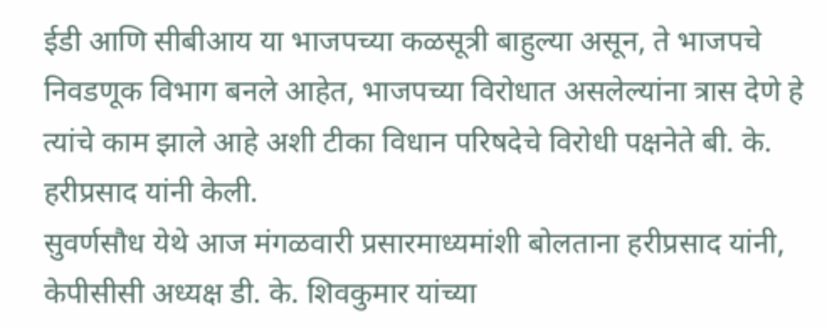ईडी आणि सीबीआय या भाजपच्या कळसूत्री बाहुल्या असून, ते भाजपचे निवडणूक विभाग बनले आहेत, भाजपच्या विरोधात असलेल्यांना त्रास देणे हे त्यांचे काम झाले आहे अशी टीका विधान परिषदेचे विरोधी पक्षनेते बी. के. हरीप्रसाद यांनी केली.
सुवर्णसौध येथे आज मंगळवारी प्रसारमाध्यमांशी बोलताना हरीप्रसाद यांनी, केपीसीसी अध्यक्ष डी. के. शिवकुमार यांच्या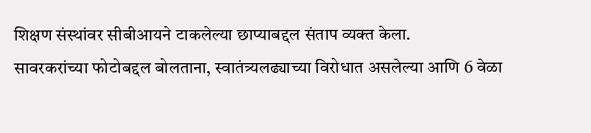शिक्षण संस्थांवर सीबीआयने टाकलेल्या छाप्याबद्दल संताप व्यक्त केला.
सावरकरांच्या फोटोबद्दल बोलताना, स्वातंत्र्यलढ्याच्या विरोधात असलेल्या आणि 6 वेळा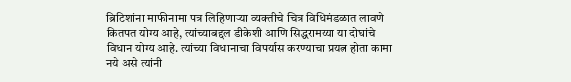ब्रिटिशांना माफीनामा पत्र लिहिणाऱ्या व्यक्तीचे चित्र विधिमंडळात लावणे कितपत योग्य आहे, त्यांच्याबद्दल डीकेशी आणि सिद्धरामय्या या दोघांचे विधान योग्य आहे. त्यांच्या विधानाचा विपर्यास करण्याचा प्रयत्न होता कामा नये असे त्यांनी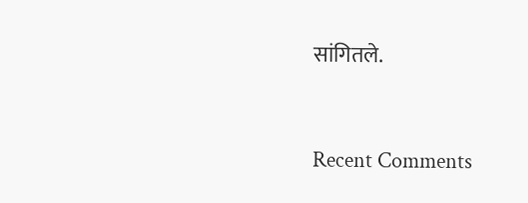सांगितले.


Recent Comments